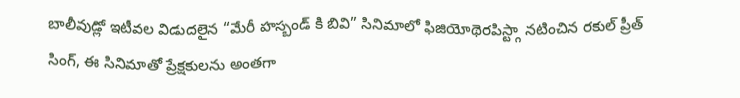బాలీవుడ్లో ఇటీవల విడుదలైన “మేరీ హస్బండ్ కి బివి” సినిమాలో ఫిజియోథెరపిస్ట్గా నటించిన రకుల్ ప్రీత్ సింగ్, ఈ సినిమాతో ప్రేక్షకులను అంతగా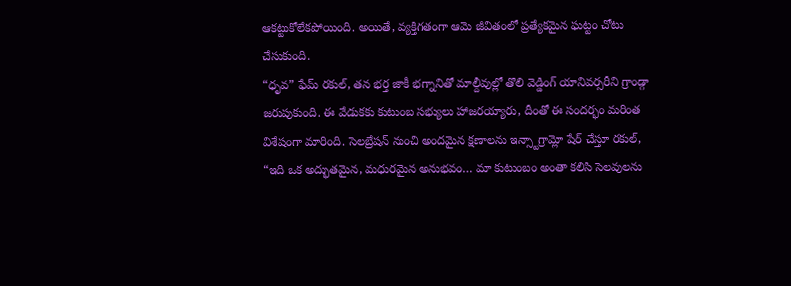ఆకట్టుకోలేకపోయింది. అయితే, వ్యక్తిగతంగా ఆమె జీవితంలో ప్రత్యేకమైన ఘట్టం చోటు చేసుకుంది.
“ధృవ” ఫేమ్ రకుల్, తన భర్త జాకీ భగ్నానితో మాల్దీవుల్లో తొలి వెడ్డింగ్ యానివర్సరీని గ్రాండ్గా జరుపుకుంది. ఈ వేడుకకు కుటుంబ సభ్యులు హాజరయ్యారు, దీంతో ఈ సందర్భం మరింత విశేషంగా మారింది. సెలబ్రేషన్ నుంచి అందమైన క్షణాలను ఇన్స్టాగ్రామ్లో షేర్ చేస్తూ రకుల్, “ఇది ఒక అద్భుతమైన, మధురమైన అనుభవం… మా కుటుంబం అంతా కలిసి సెలవులను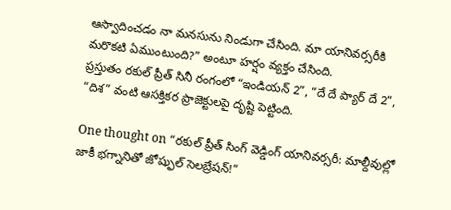ఆస్వాదించడం నా మనసును నిండుగా చేసింది. మా యానివర్సరీకి మరొకటి ఏముంటుంది?” అంటూ హర్షం వ్యక్తం చేసింది.
ప్రస్తుతం రకుల్ ప్రీత్ సినీ రంగంలో “ఇండియన్ 2”, “దే దే ప్యార్ దే 2”, “దిశ” వంటి ఆసక్తికర ప్రాజెక్టులపై దృష్టి పెట్టింది.

One thought on “రకుల్ ప్రీత్ సింగ్ వెడ్డింగ్ యానివర్సరీ: మాల్దీవుల్లో జాకీ భగ్నానితో జోష్ఫుల్ సెలబ్రేషన్!”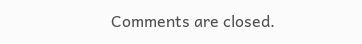Comments are closed.